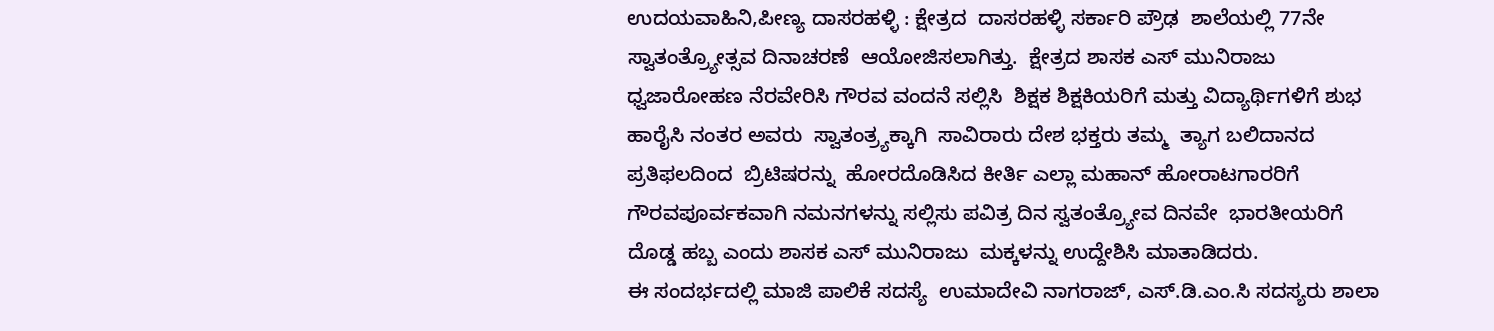ಉದಯವಾಹಿನಿ,ಪೀಣ್ಯ ದಾಸರಹಳ್ಳಿ : ಕ್ಷೇತ್ರದ  ದಾಸರಹಳ್ಳಿ ಸರ್ಕಾರಿ ಪ್ರೌಢ  ಶಾಲೆಯಲ್ಲಿ 77ನೇ ಸ್ವಾತಂತ್ರ್ಯೋತ್ಸವ ದಿನಾಚರಣೆ  ಆಯೋಜಿಸಲಾಗಿತ್ತು.  ಕ್ಷೇತ್ರದ ಶಾಸಕ ಎಸ್ ಮುನಿರಾಜು  ಧ್ವಜಾರೋಹಣ ನೆರವೇರಿಸಿ ಗೌರವ ವಂದನೆ ಸಲ್ಲಿಸಿ  ಶಿಕ್ಷಕ ಶಿಕ್ಷಕಿಯರಿಗೆ ಮತ್ತು ವಿದ್ಯಾರ್ಥಿಗಳಿಗೆ ಶುಭ ಹಾರೈಸಿ ನಂತರ ಅವರು  ಸ್ವಾತಂತ್ರ್ಯಕ್ಕಾಗಿ  ಸಾವಿರಾರು ದೇಶ ಭಕ್ತರು ತಮ್ಮ  ತ್ಯಾಗ ಬಲಿದಾನದ ಪ್ರತಿಫಲದಿಂದ  ಬ್ರಿಟಿಷರನ್ನು  ಹೋರದೊಡಿಸಿದ ಕೀರ್ತಿ ಎಲ್ಲಾ ಮಹಾನ್ ಹೋರಾಟಗಾರರಿಗೆ ಗೌರವಪೂರ್ವಕವಾಗಿ ನಮನಗಳನ್ನು ಸಲ್ಲಿಸು ಪವಿತ್ರ ದಿನ ಸ್ವತಂತ್ರ್ಯೋವ ದಿನವೇ  ಭಾರತೀಯರಿಗೆ ದೊಡ್ಡ ಹಬ್ಬ ಎಂದು ಶಾಸಕ ಎಸ್ ಮುನಿರಾಜು  ಮಕ್ಕಳನ್ನು ಉದ್ದೇಶಿಸಿ ಮಾತಾಡಿದರು.
ಈ ಸಂದರ್ಭದಲ್ಲಿ ಮಾಜಿ ಪಾಲಿಕೆ ಸದಸ್ಯೆ  ಉಮಾದೇವಿ ನಾಗರಾಜ್, ಎಸ್.ಡಿ.ಎಂ.ಸಿ ಸದಸ್ಯರು ಶಾಲಾ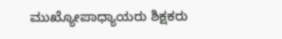ಮುಖ್ಯೋಪಾಧ್ಯಾಯರು ಶಿಕ್ಷಕರು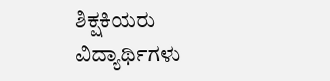ಶಿಕ್ಷಕಿಯರು ವಿದ್ಯಾರ್ಥಿಗಳು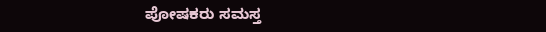ಪೋಷಕರು ಸಮಸ್ತ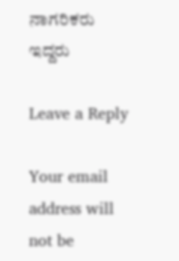ನಾಗರಿಕರು ಇದ್ದರು

Leave a Reply

Your email address will not be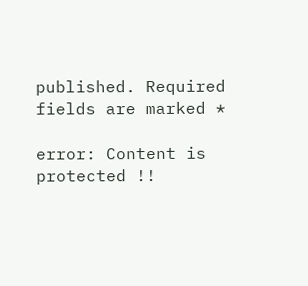published. Required fields are marked *

error: Content is protected !!